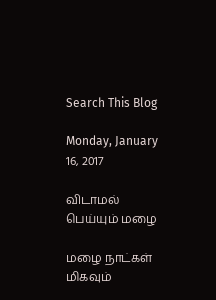Search This Blog

Monday, January 16, 2017

விடாமல் பெய்யும் மழை

மழை நாட்கள் மிகவும்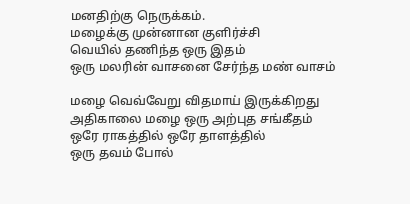மனதிற்கு நெருக்கம்.
மழைக்கு முன்னான குளிர்ச்சி
வெயில் தணிந்த ஒரு இதம்
ஒரு மலரின் வாசனை சேர்ந்த மண் வாசம்

மழை வெவ்வேறு விதமாய் இருக்கிறது
அதிகாலை மழை ஒரு அற்புத சங்கீதம்
ஒரே ராகத்தில் ஒரே தாளத்தில்
ஒரு தவம் போல்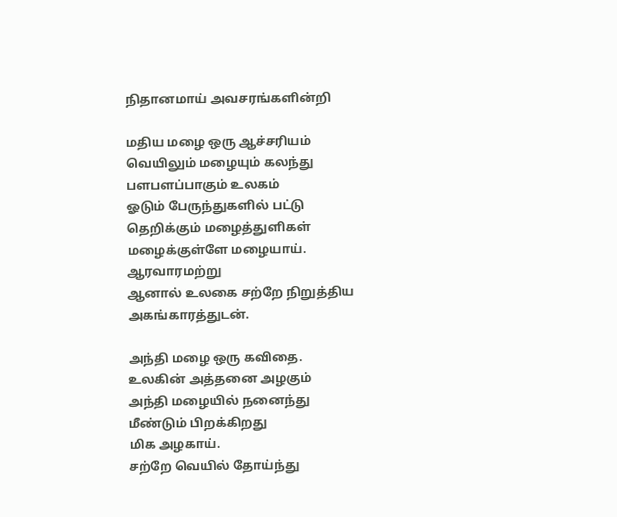நிதானமாய் அவசரங்களின்றி

மதிய மழை ஒரு ஆச்சரியம்
வெயிலும் மழையும் கலந்து
பளபளப்பாகும் உலகம்
ஓடும் பேருந்துகளில் பட்டு
தெறிக்கும் மழைத்துளிகள்
மழைக்குள்ளே மழையாய்.
ஆரவாரமற்று
ஆனால் உலகை சற்றே நிறுத்திய
அகங்காரத்துடன்.

அந்தி மழை ஒரு கவிதை.
உலகின் அத்தனை அழகும்
அந்தி மழையில் நனைந்து
மீண்டும் பிறக்கிறது
மிக அழகாய்.
சற்றே வெயில் தோய்ந்து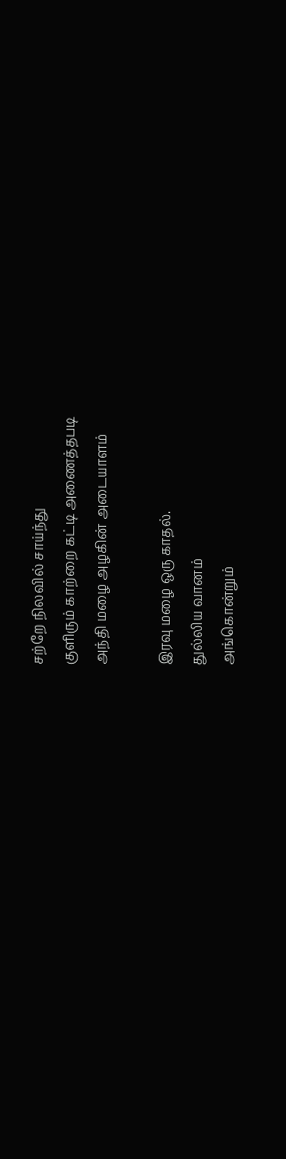சற்றே நிலவில் சாய்ந்து
குளிரும் காற்றை கட்டி அணைத்தபடி
அந்தி மழை அழகின் அடையாளம்

இரவு மழை ஒரு காதல்.
துல்லிய வானம்
அங்கொன்றும்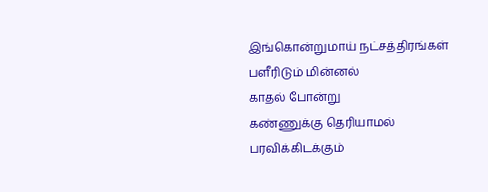இங்கொன்றுமாய் நட்சத்திரங்கள்
பளீரிடும் மின்னல்
காதல் போன்று
கண்ணுக்கு தெரியாமல்
பரவிக்கிடக்கும்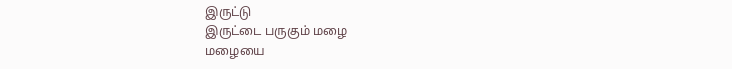இருட்டு
இருட்டை பருகும் மழை
மழையை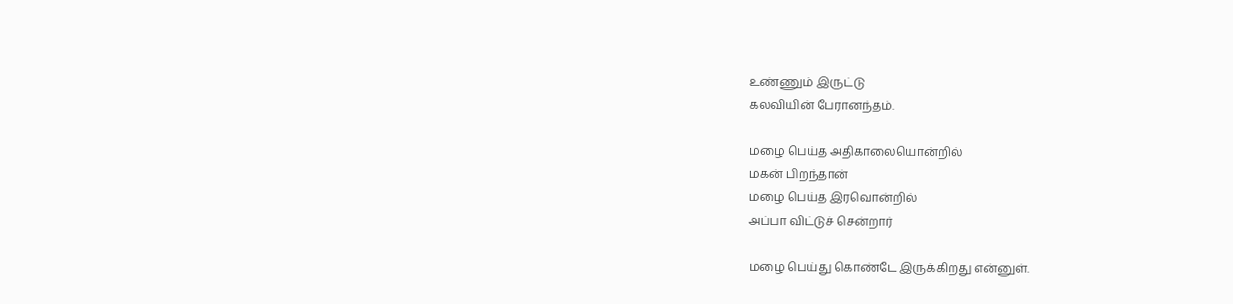உண்ணும் இருட்டு
கலவியின் பேரானந்தம்.

மழை பெய்த அதிகாலையொன்றில்
மகன் பிறந்தான்
மழை பெய்த இரவொன்றில்
அப்பா விட்டுச் சென்றார்

மழை பெய்து கொண்டே இருக்கிறது என்னுள்.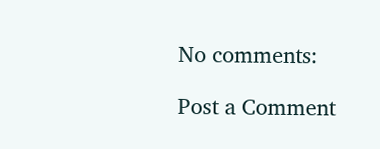No comments:

Post a Comment